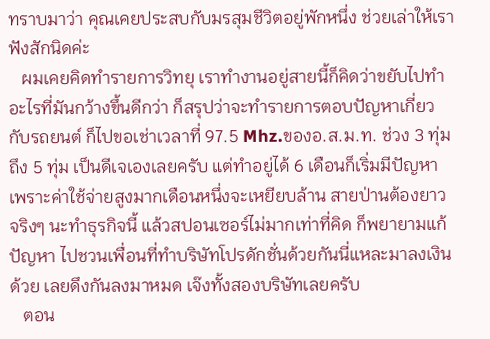ทราบมาว่า คุณเคยประสบกับมรสุมชีวิตอยู่พักหนึ่ง ช่วยเล่าให้เราฟังสักนิดค่ะ
   ผมเคยคิดทำรายการวิทยุ เราทำงานอยู่สายนี้ก็คิดว่าขยับไปทำอะไรที่มันกว้างขึ้นดีกว่า ก็สรุปว่าจะทำรายการตอบปัญหาเกี่ยวกับรถยนต์ ก็ไปขอเช่าเวลาที่ 97.5 Mhz.ของอ.ส.ม.ท. ช่วง 3 ทุ่มถึง 5 ทุ่ม เป็นดีเจเองเลยครับ แต่ทำอยู่ได้ 6 เดือนก็เริ่มมีปัญหา เพราะค่าใช้จ่ายสูงมากเดือนหนึ่งจะเหยียบล้าน สายป่านต้องยาวจริงๆ นะทำธุรกิจนี้ แล้วสปอนเซอร์ไม่มากเท่าที่คิด ก็พยายามแก้ปัญหา ไปชวนเพื่อนที่ทำบริษัทโปรดักชั่นด้วยกันนี่แหละมาลงเงินด้วย เลยดึงกันลงมาหมด เจ๊งทั้งสองบริษัทเลยครับ
   ตอน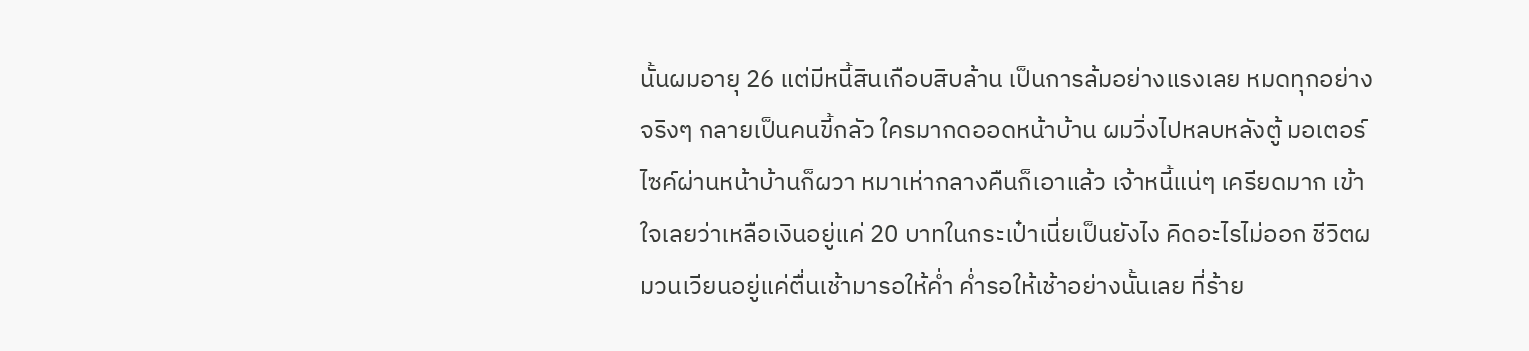นั้นผมอายุ 26 แต่มีหนี้สินเกือบสิบล้าน เป็นการล้มอย่างแรงเลย หมดทุกอย่างจริงๆ กลายเป็นคนขี้กลัว ใครมากดออดหน้าบ้าน ผมวิ่งไปหลบหลังตู้ มอเตอร์ไซค์ผ่านหน้าบ้านก็ผวา หมาเห่ากลางคืนก็เอาแล้ว เจ้าหนี้แน่ๆ เครียดมาก เข้าใจเลยว่าเหลือเงินอยู่แค่ 20 บาทในกระเป๋าเนี่ยเป็นยังไง คิดอะไรไม่ออก ชีวิตผมวนเวียนอยู่แค่ตื่นเช้ามารอให้ค่ำ ค่ำรอให้เช้าอย่างนั้นเลย ที่ร้าย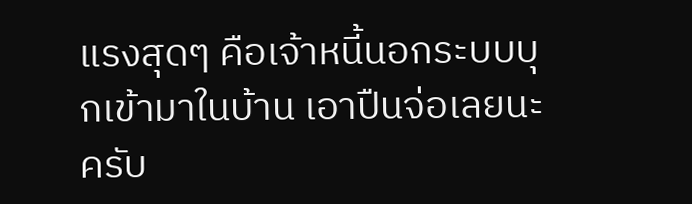แรงสุดๆ คือเจ้าหนี้นอกระบบบุกเข้ามาในบ้าน เอาปืนจ่อเลยนะครับ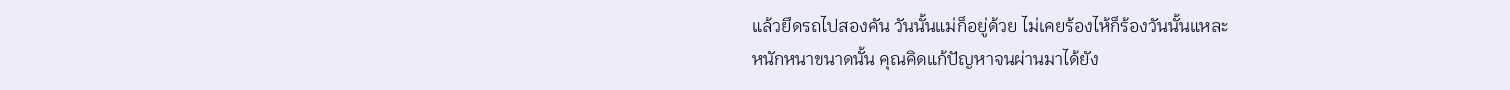แล้วยึดรถไปสองคัน วันนั้นแม่ก็อยู่ด้วย ไม่เคยร้องไห้ก็ร้องวันนั้นแหละ
หนักหนาขนาดนั้น คุณคิดแก้ปัญหาจนผ่านมาได้ยัง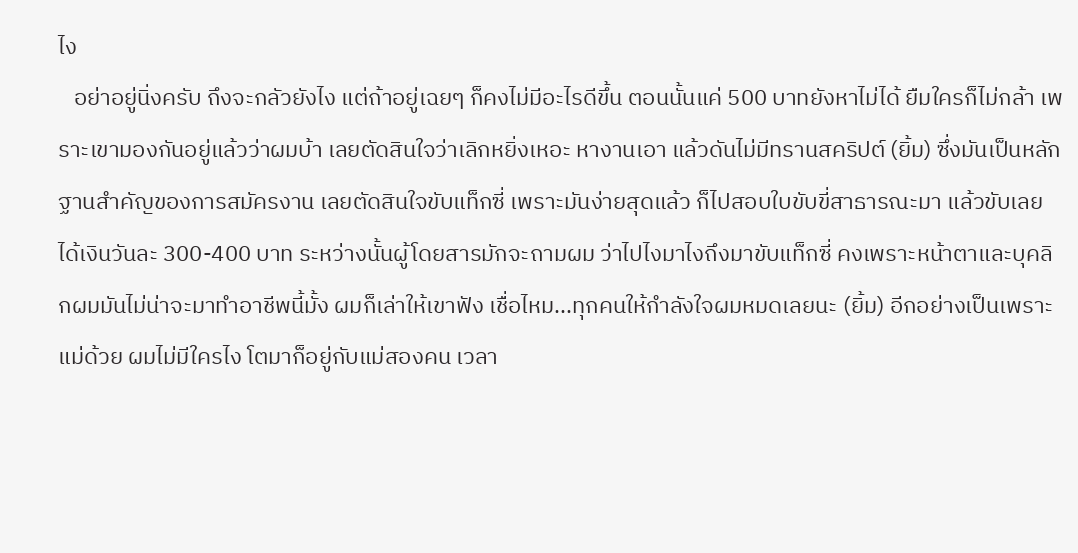ไง
   อย่าอยู่นิ่งครับ ถึงจะกลัวยังไง แต่ถ้าอยู่เฉยๆ ก็คงไม่มีอะไรดีขึ้น ตอนนั้นแค่ 500 บาทยังหาไม่ได้ ยืมใครก็ไม่กล้า เพราะเขามองกันอยู่แล้วว่าผมบ้า เลยตัดสินใจว่าเลิกหยิ่งเหอะ หางานเอา แล้วดันไม่มีทรานสคริปต์ (ยิ้ม) ซึ่งมันเป็นหลักฐานสำคัญของการสมัครงาน เลยตัดสินใจขับแท็กซี่ เพราะมันง่ายสุดแล้ว ก็ไปสอบใบขับขี่สาธารณะมา แล้วขับเลย ได้เงินวันละ 300-400 บาท ระหว่างนั้นผู้โดยสารมักจะถามผม ว่าไปไงมาไงถึงมาขับแท็กซี่ คงเพราะหน้าตาและบุคลิกผมมันไม่น่าจะมาทำอาชีพนี้มั้ง ผมก็เล่าให้เขาฟัง เชื่อไหม...ทุกคนให้กำลังใจผมหมดเลยนะ (ยิ้ม) อีกอย่างเป็นเพราะแม่ด้วย ผมไม่มีใครไง โตมาก็อยู่กับแม่สองคน เวลา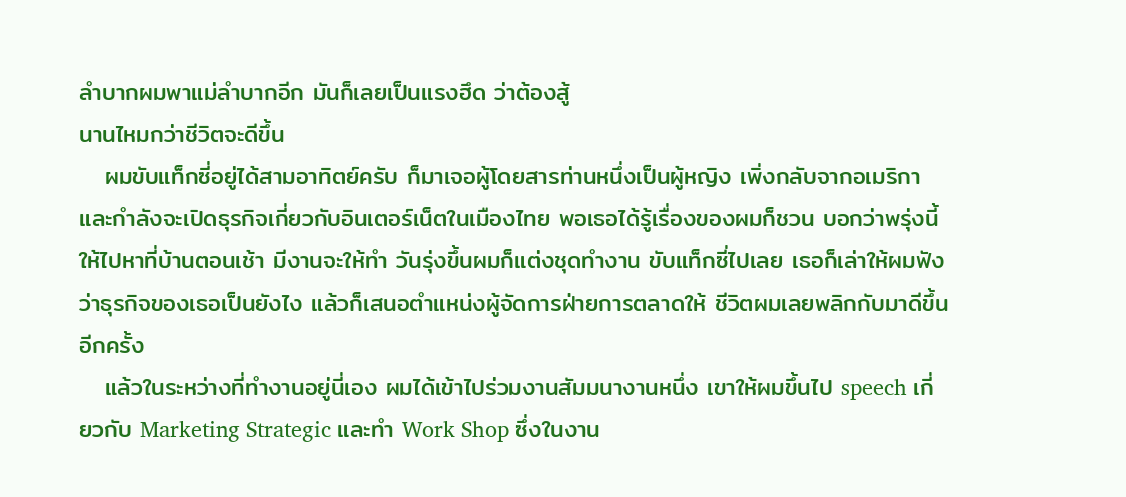ลำบากผมพาแม่ลำบากอีก มันก็เลยเป็นแรงฮึด ว่าต้องสู้
นานไหมกว่าชีวิตจะดีขึ้น
   ผมขับแท็กซี่อยู่ได้สามอาทิตย์ครับ ก็มาเจอผู้โดยสารท่านหนึ่งเป็นผู้หญิง เพิ่งกลับจากอเมริกาและกำลังจะเปิดธุรกิจเกี่ยวกับอินเตอร์เน็ตในเมืองไทย พอเธอได้รู้เรื่องของผมก็ชวน บอกว่าพรุ่งนี้ให้ไปหาที่บ้านตอนเช้า มีงานจะให้ทำ วันรุ่งขึ้นผมก็แต่งชุดทำงาน ขับแท็กซี่ไปเลย เธอก็เล่าให้ผมฟังว่าธุรกิจของเธอเป็นยังไง แล้วก็เสนอตำแหน่งผู้จัดการฝ่ายการตลาดให้ ชีวิตผมเลยพลิกกับมาดีขึ้นอีกครั้ง
   แล้วในระหว่างที่ทำงานอยู่นี่เอง ผมได้เข้าไปร่วมงานสัมมนางานหนึ่ง เขาให้ผมขึ้นไป speech เกี่ยวกับ Marketing Strategic และทำ Work Shop ซึ่งในงาน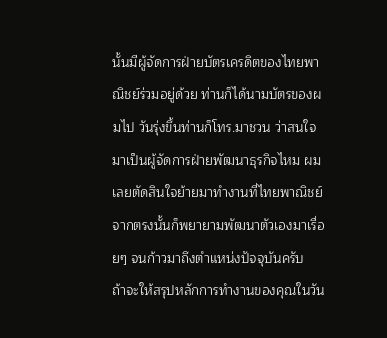นั้นมีผู้จัดการฝ่ายบัตรเครดิตของไทยพาณิชย์ร่วมอยู่ด้วย ท่านก็ได้นามบัตรของผมไป วันรุ่งขึ้นท่านก็โทร.มาชวน ว่าสนใจมาเป็นผู้จัดการฝ่ายพัฒนาธุรกิจไหม ผมเลยตัดสินใจย้ายมาทำงานที่ไทยพาณิชย์ จากตรงนั้นก็พยายามพัฒนาตัวเองมาเรื่อยๆ จนก้าวมาถึงตำแหน่งปัจจุบันครับ
ถ้าจะให้สรุปหลักการทำงานของคุณในวัน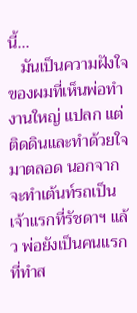นี้...
   มันเป็นความฝังใจของผมที่เห็นพ่อทำงานใหญ่ แปลก แต่ติดดินและทำด้วยใจมาตลอด นอกจากจะทำเต้นท์รถเป็นเจ้าแรกที่รัชดาฯ แล้ว พ่อยังเป็นคนแรกที่ทำส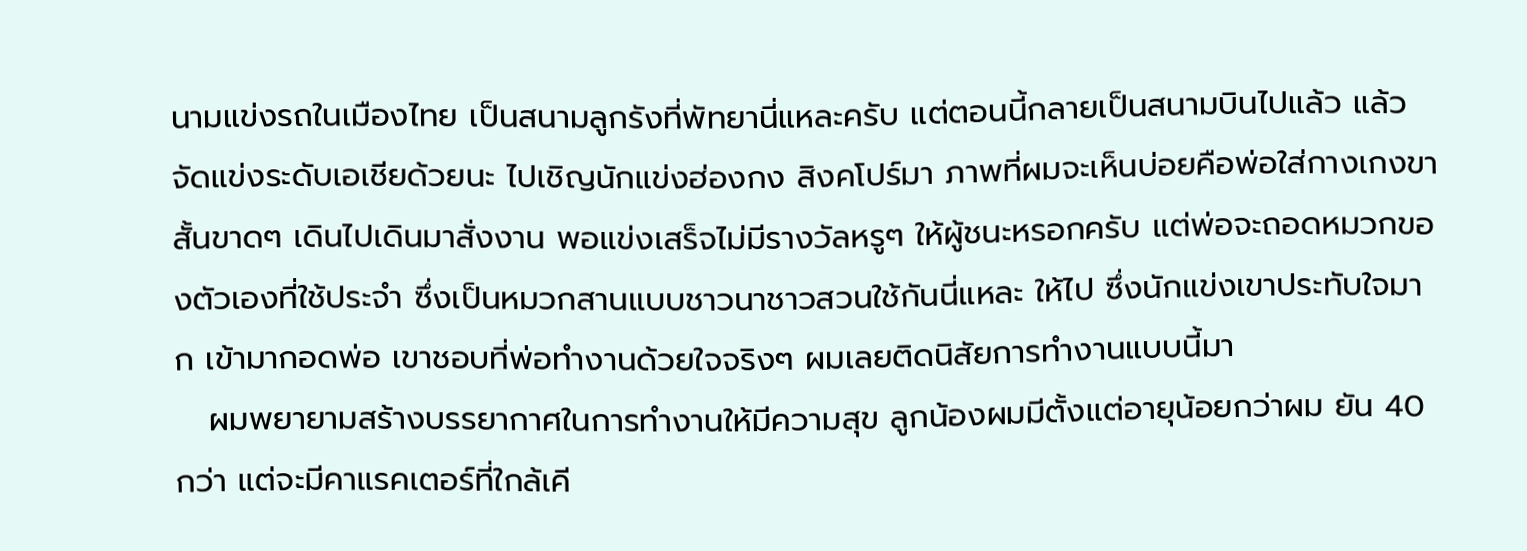นามแข่งรถในเมืองไทย เป็นสนามลูกรังที่พัทยานี่แหละครับ แต่ตอนนี้กลายเป็นสนามบินไปแล้ว แล้วจัดแข่งระดับเอเชียด้วยนะ ไปเชิญนักแข่งฮ่องกง สิงคโปร์มา ภาพที่ผมจะเห็นบ่อยคือพ่อใส่กางเกงขาสั้นขาดๆ เดินไปเดินมาสั่งงาน พอแข่งเสร็จไม่มีรางวัลหรูๆ ให้ผู้ชนะหรอกครับ แต่พ่อจะถอดหมวกของตัวเองที่ใช้ประจำ ซึ่งเป็นหมวกสานแบบชาวนาชาวสวนใช้กันนี่แหละ ให้ไป ซึ่งนักแข่งเขาประทับใจมาก เข้ามากอดพ่อ เขาชอบที่พ่อทำงานด้วยใจจริงๆ ผมเลยติดนิสัยการทำงานแบบนี้มา
   ผมพยายามสร้างบรรยากาศในการทำงานให้มีความสุข ลูกน้องผมมีตั้งแต่อายุน้อยกว่าผม ยัน 40 กว่า แต่จะมีคาแรคเตอร์ที่ใกล้เคี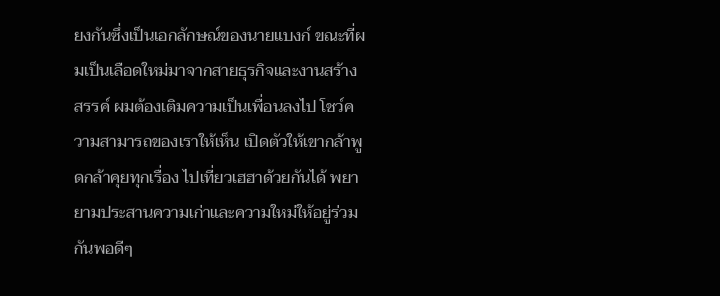ยงกันซึ่งเป็นเอกลักษณ์ของนายแบงก์ ขณะที่ผมเป็นเลือดใหม่มาจากสายธุรกิจและงานสร้างสรรค์ ผมต้องเติมความเป็นเพื่อนลงไป โชว์ความสามารถของเราให้เห็น เปิดตัวให้เขากล้าพูดกล้าคุยทุกเรื่อง ไปเที่ยวเฮฮาด้วยกันได้ พยายามประสานความเก่าและความใหม่ให้อยู่ร่วมกันพอดีๆ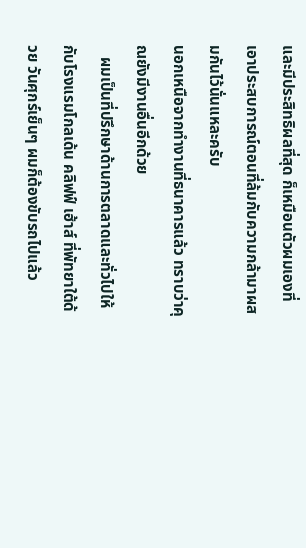และมีประสิทธิผลที่สุด ก็เหมือนตัวผมเองที่เอาประสบการณ์ตอนที่ล้มกับความกล้ามาผสมกันไว้นั่นแหละครับ
นอกเหนือจากทำงานที่ธนาคารแล้ว ทราบว่าคุณยังมีงานอื่นอีกด้วย
   ผมเป็นที่ปรึกษาด้านการตลาดและทั่วไปให้กับโรงแรมโกลเด้น คลิฟฟ์ เฮ้าส์ ที่พัทยาใต้ด้วย วันศุกร์เย็นๆ ผมก็ต้องขับรถไปแล้ว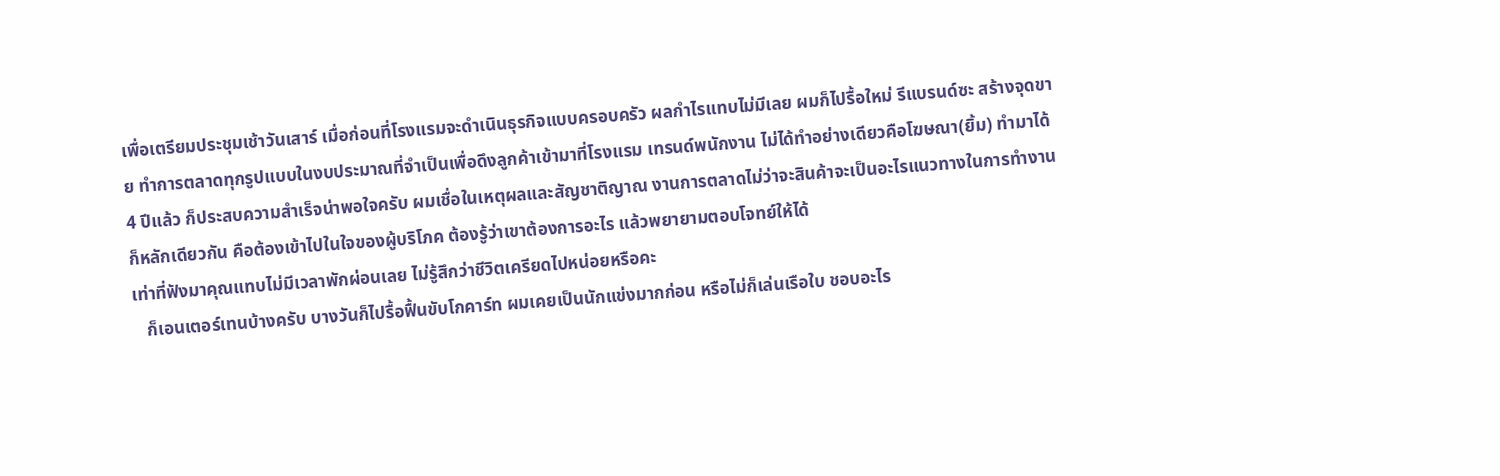เพื่อเตรียมประชุมเช้าวันเสาร์ เมื่อก่อนที่โรงแรมจะดำเนินธุรกิจแบบครอบครัว ผลกำไรแทบไม่มีเลย ผมก็ไปรื้อใหม่ รีแบรนด์ซะ สร้างจุดขาย ทำการตลาดทุกรูปแบบในงบประมาณที่จำเป็นเพื่อดึงลูกค้าเข้ามาที่โรงแรม เทรนด์พนักงาน ไม่ได้ทำอย่างเดียวคือโฆษณา(ยิ้ม) ทำมาได้ 4 ปีแล้ว ก็ประสบความสำเร็จน่าพอใจครับ ผมเชื่อในเหตุผลและสัญชาติญาณ งานการตลาดไม่ว่าจะสินค้าจะเป็นอะไรแนวทางในการทำงานก็หลักเดียวกัน คือต้องเข้าไปในใจของผู้บริโภค ต้องรู้ว่าเขาต้องการอะไร แล้วพยายามตอบโจทย์ให้ได้
เท่าที่ฟังมาคุณแทบไม่มีเวลาพักผ่อนเลย ไม่รู้สึกว่าชีวิตเครียดไปหน่อยหรือคะ
   ก็เอนเตอร์เทนบ้างครับ บางวันก็ไปรื้อฟื้นขับโกคาร์ท ผมเคยเป็นนักแข่งมากก่อน หรือไม่ก็เล่นเรือใบ ชอบอะไร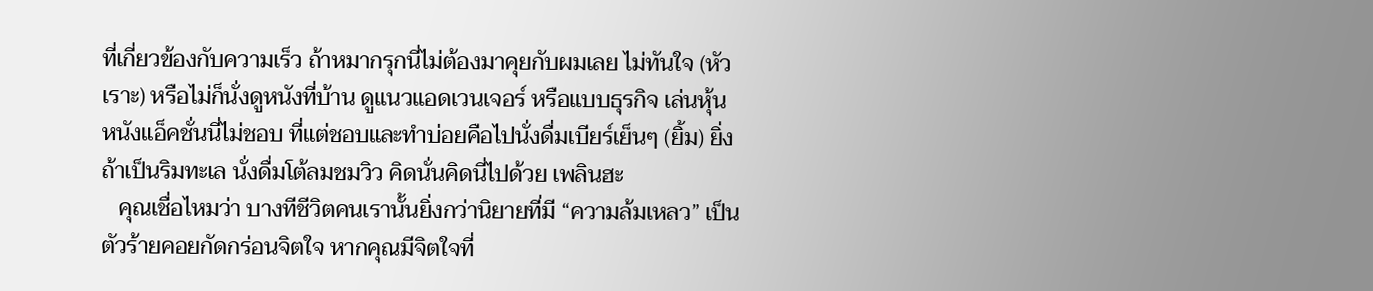ที่เกี่ยวข้องกับความเร็ว ถ้าหมากรุกนี่ไม่ต้องมาคุยกับผมเลย ไม่ทันใจ (หัวเราะ) หรือไม่ก็นั่งดูหนังที่บ้าน ดูแนวแอดเวนเจอร์ หรือแบบธุรกิจ เล่นหุ้น หนังแอ็คชั่นนี่ไม่ชอบ ที่แต่ชอบและทำบ่อยคือไปนั่งดื่มเบียร์เย็นๆ (ยิ้ม) ยิ่งถ้าเป็นริมทะเล นั่งดื่มโต้ลมชมวิว คิดนั่นคิดนี่ไปด้วย เพลินฮะ
   คุณเชื่อไหมว่า บางทีชีวิตคนเรานั้นยิ่งกว่านิยายที่มี “ความล้มเหลว” เป็นตัวร้ายคอยกัดกร่อนจิตใจ หากคุณมีจิตใจที่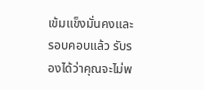เข้มแข็งมั่นคงและรอบคอบแล้ว รับรองได้ว่าคุณจะไม่พ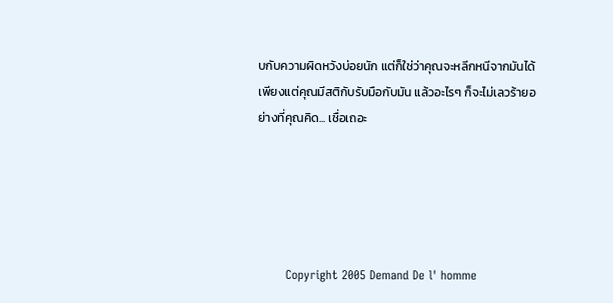บกับความผิดหวังบ่อยนัก แต่ก็ใช่ว่าคุณจะหลีกหนีจากมันได้ เพียงแต่คุณมีสติกับรับมือกับมัน แล้วอะไรๆ ก็จะไม่เลวร้ายอย่างที่คุณคิด... เชื่อเถอะ





       Copyright 2005 Demand De l' homme